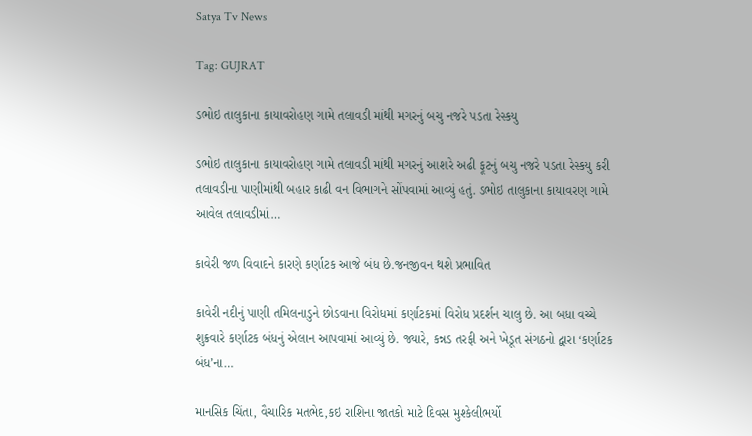Satya Tv News

Tag: GUJRAT

ડભોઇ તાલુકાના કાયાવરોહણ ગામે તલાવડી માંથી મગરનું બચુ નજરે પડતા રેસ્કયુ

ડભોઇ તાલુકાના કાયાવરોહણ ગામે તલાવડી માંથી મગરનું આશરે અઢી ફૂટનું બચુ નજરે પડતા રેસ્કયુ કરી તલાવડીના પાણીમાંથી બહાર કાઢી વન વિભાગને સોંપવામાં આવ્યું હતું. ડભોઇ તાલુકાના કાયાવરણ ગામે આવેલ તલાવડીમાં…

કાવેરી જળ વિવાદને કારણે કર્ણાટક આજે બંધ છે.જનજીવન થશે પ્રભાવિત

કાવેરી નદીનું પાણી તમિલનાડુને છોડવાના વિરોધમાં કર્ણાટકમાં વિરોધ પ્રદર્શન ચાલુ છે. આ બધા વચ્ચે શુક્રવારે કર્ણાટક બંધનું એલાન આપવામાં આવ્યું છે. જ્યારે, કન્નડ તરફી અને ખેડૂત સંગઠનો દ્વારા ‘કર્ણાટક બંધ’ના…

માનસિક ચિંતા, વૈચારિક મતભેદ,કઇ રાશિના જાતકો માટે દિવસ મુશ્કેલીભર્યો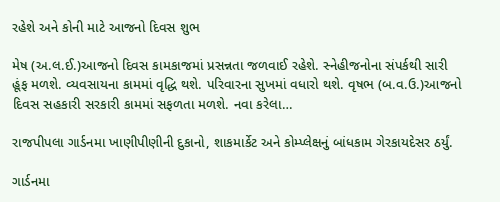રહેશે અને કોની માટે આજનો દિવસ શુભ

મેષ (અ.લ.ઈ.)આજનો દિવસ કામકાજમાં પ્રસન્નતા જળવાઈ રહેશે. સ્નેહીજનોના સંપર્કથી સારી હૂંફ મળશે. વ્યવસાયના કામમાં વૃદ્ધિ થશે. પરિવારના સુખમાં વધારો થશે. વૃષભ (બ.વ.ઉ.)આજનો દિવસ સહકારી સરકારી કામમાં સફળતા મળશે. નવા કરેલા…

રાજપીપલા ગાર્ડનમા ખાણીપીણીની દુકાનો, શાકમાર્કેટ અને કોમ્પ્લેક્ષનું બાંધકામ ગેરકાયદેસર ઠર્યું.

ગાર્ડનમા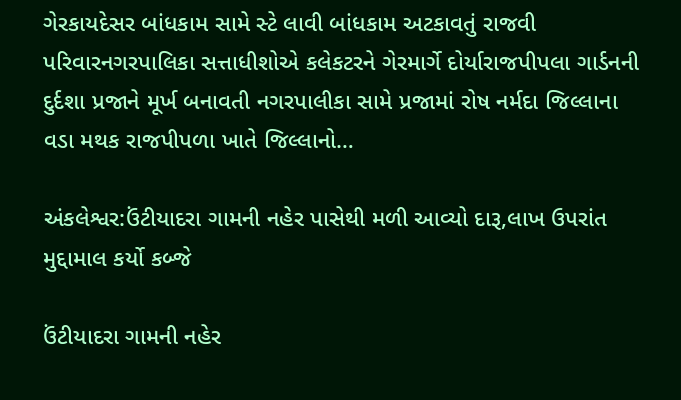ગેરકાયદેસર બાંધકામ સામે સ્ટે લાવી બાંધકામ અટકાવતું રાજવી પરિવારનગરપાલિકા સત્તાધીશોએ કલેકટરને ગેરમાર્ગે દોર્યારાજપીપલા ગાર્ડનની દુર્દશા પ્રજાને મૂર્ખ બનાવતી નગરપાલીકા સામે પ્રજામાં રોષ નર્મદા જિલ્લાના વડા મથક રાજપીપળા ખાતે જિલ્લાનો…

અંકલેશ્વર:ઉંટીયાદરા ગામની નહેર પાસેથી મળી આવ્યો દારૂ,લાખ ઉપરાંત મુદ્દામાલ કર્યો કબ્જે

ઉંટીયાદરા ગામની નહેર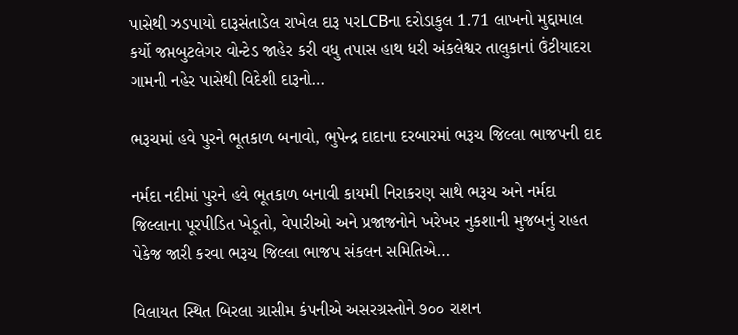પાસેથી ઝડપાયો દારૂસંતાડેલ રાખેલ દારૂ પરLCBના દરોડાકુલ 1.71 લાખનો મુદ્દામાલ કર્યો જપ્તબુટલેગર વોન્ટેડ જાહેર કરી વધુ તપાસ હાથ ધરી અંકલેશ્વર તાલુકાનાં ઉંટીયાદરા ગામની નહેર પાસેથી વિદેશી દારૂનો…

ભરૂચમાં હવે પુરને ભૂતકાળ બનાવો, ભુપેન્દ્ર દાદાના દરબારમાં ભરૂચ જિલ્લા ભાજપની દાદ

નર્મદા નદીમાં પુરને હવે ભૂતકાળ બનાવી કાયમી નિરાકરણ સાથે ભરૂચ અને નર્મદા જિલ્લાના પૂરપીડિત ખેડૂતો, વેપારીઓ અને પ્રજાજનોને ખરેખર નુકશાની મુજબનું રાહત પેકેજ જારી કરવા ભરૂચ જિલ્લા ભાજપ સંકલન સમિતિએ…

વિલાયત સ્થિત બિરલા ગ્રાસીમ કંપનીએ અસરગ્રસ્તોને ૭૦૦ રાશન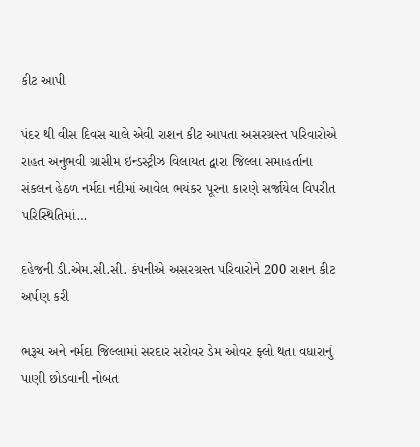કીટ આપી

પંદર થી વીસ દિવસ ચાલે એવી રાશન કીટ આપતા અસરગ્રસ્ત પરિવારોએ રાહત અનુભવી ગ્રાસીમ ઇન્ડસ્ટ્રીઝ વિલાયત દ્વારા જિલ્લા સમાહર્તાના સંકલન હેઠળ નર્મદા નદીમાં આવેલ ભયંકર પૂરના કારણે સર્જાયેલ વિપરીત પરિસ્થિતિમાં…

દહેજની ડી.એમ.સી.સી. કંપનીએ અસરગ્રસ્ત પરિવારોને 200 રાશન કીટ અર્પણ કરી

ભરૂચ અને નર્મદા જિલ્લામાં સરદાર સરોવર ડેમ ઓવર ફ્લો થતા વધારાનું પાણી છોડવાની નોબત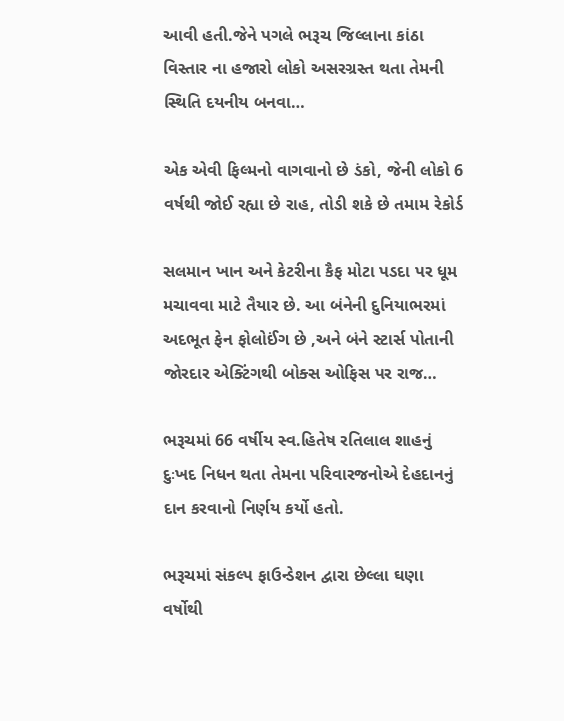આવી હતી.જેને પગલે ભરૂચ જિલ્લાના કાંઠા વિસ્તાર ના હજારો લોકો અસરગ્રસ્ત થતા તેમની સ્થિતિ દયનીય બનવા…

એક એવી ફિલ્મનો વાગવાનો છે ડંકો, જેની લોકો 6 વર્ષથી જોઈ રહ્યા છે રાહ, તોડી શકે છે તમામ રેકોર્ડ

સલમાન ખાન અને કેટરીના કૈફ મોટા પડદા પર ધૂમ મચાવવા માટે તૈયાર છે. આ બંનેની દુનિયાભરમાં અદભૂત ફેન ફોલોઈંગ છે ,અને બંને સ્ટાર્સ પોતાની જોરદાર એક્ટિંગથી બોક્સ ઓફિસ પર રાજ…

ભરૂચમાં 66 વર્ષીય સ્વ.હિતેષ રતિલાલ શાહનું દુઃખદ નિધન થતા તેમના પરિવારજનોએ દેહદાનનું દાન કરવાનો નિર્ણય કર્યો હતો.

ભરૂચમાં સંકલ્પ ફાઉન્ડેશન દ્વારા છેલ્લા ઘણા વર્ષોથી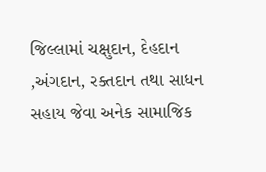જિલ્લામાં ચક્ષુદાન, દેહદાન ,અંગદાન, રક્તદાન તથા સાધન સહાય જેવા અનેક સામાજિક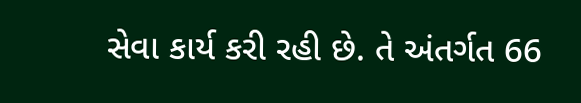સેવા કાર્ય કરી રહી છે. તે અંતર્ગત 66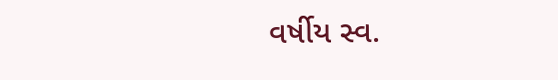વર્ષીય સ્વ.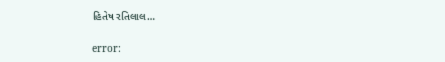હિતેષ રતિલાલ…

error: